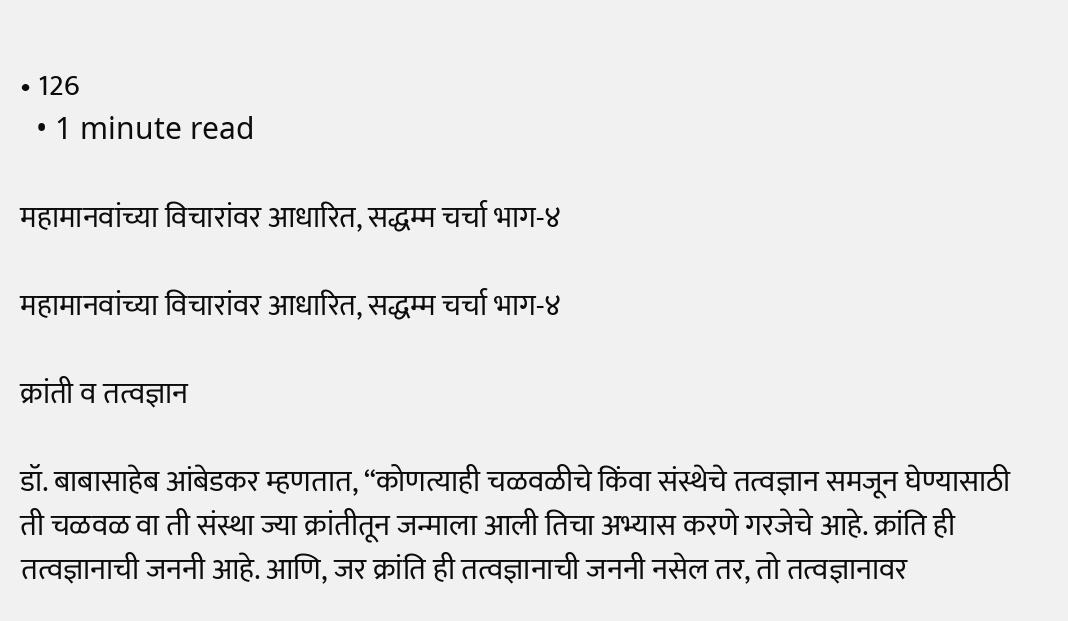• 126
  • 1 minute read

महामानवांच्या विचारांवर आधारित, सद्धम्म चर्चा भाग-४

महामानवांच्या विचारांवर आधारित, सद्धम्म चर्चा भाग-४

क्रांती व तत्वज्ञान

डॉ. बाबासाहेब आंबेडकर म्हणतात, “कोणत्याही चळवळीचे किंवा संस्थेचे तत्वज्ञान समजून घेण्यासाठी ती चळवळ वा ती संस्था ज्या क्रांतीतून जन्माला आली तिचा अभ्यास करणे गरजेचे आहे. क्रांति ही तत्वज्ञानाची जननी आहे. आणि, जर क्रांति ही तत्वज्ञानाची जननी नसेल तर, तो तत्वज्ञानावर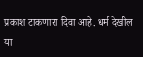प्रकाश टाकणारा दिवा आहे. धर्म देखील या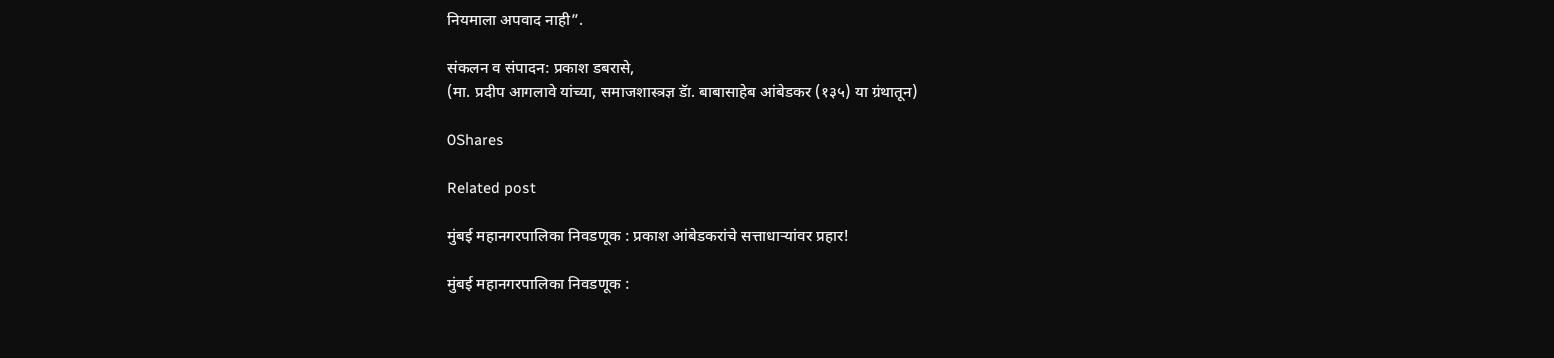नियमाला अपवाद नाही”.

संकलन व संपादन: प्रकाश डबरासे,
(मा. प्रदीप आगलावे यांच्या, समाजशास्त्रज्ञ डॅा. बाबासाहेब आंबेडकर (१३५) या ग्रंथातून)

0Shares

Related post

मुंबई महानगरपालिका निवडणूक : प्रकाश आंबेडकरांचे सत्ताधाऱ्यांवर प्रहार!

मुंबई महानगरपालिका निवडणूक :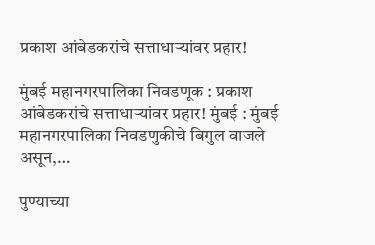प्रकाश आंबेडकरांचे सत्ताधाऱ्यांवर प्रहार!

मुंबई महानगरपालिका निवडणूक : प्रकाश आंबेडकरांचे सत्ताधाऱ्यांवर प्रहार! मुंबई : मुंबई महानगरपालिका निवडणुकीचे बिगुल वाजले असून,…

पुण्याच्या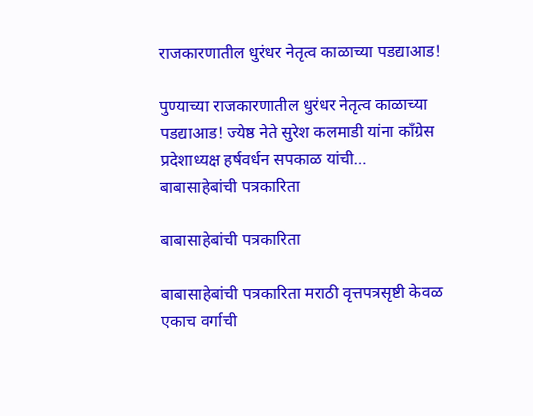राजकारणातील धुरंधर नेतृत्व काळाच्या पडद्याआड!

पुण्याच्या राजकारणातील धुरंधर नेतृत्व काळाच्या पडद्याआड! ज्येष्ठ नेते सुरेश कलमाडी यांना काँग्रेस प्रदेशाध्यक्ष हर्षवर्धन सपकाळ यांची…
बाबासाहेबांची पत्रकारिता

बाबासाहेबांची पत्रकारिता

बाबासाहेबांची पत्रकारिता मराठी वृत्तपत्रसृष्टी केवळ एकाच वर्गाची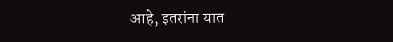आहे, इतरांना यात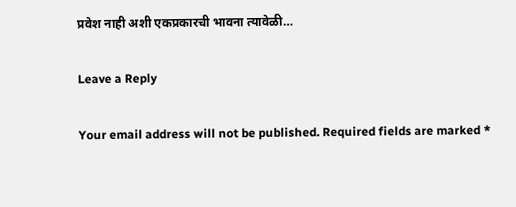प्रवेश नाही अशी एकप्रकारची भावना त्यावेळी…

Leave a Reply

Your email address will not be published. Required fields are marked *